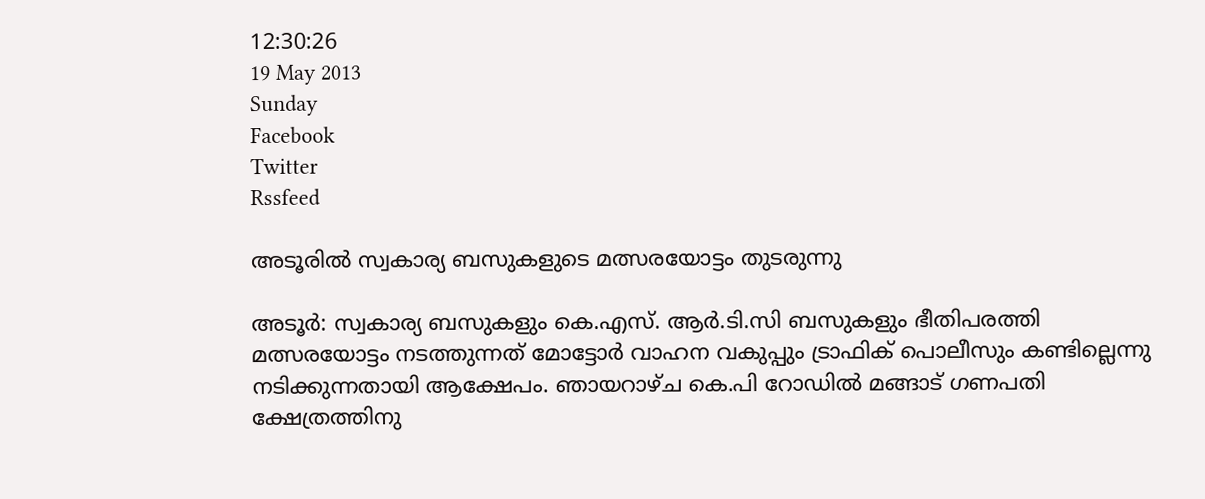12:30:26
19 May 2013
Sunday
Facebook
Twitter
Rssfeed

അടൂരില്‍ സ്വകാര്യ ബസുകളുടെ മത്സരയോട്ടം തുടരുന്നു

അടൂര്‍: സ്വകാര്യ ബസുകളും കെ.എസ്. ആര്‍.ടി.സി ബസുകളും ഭീതിപരത്തി മത്സരയോട്ടം നടത്തുന്നത് മോട്ടോര്‍ വാഹന വകുപ്പും ട്രാഫിക് പൊലീസും കണ്ടില്ലെന്നു നടിക്കുന്നതായി ആക്ഷേപം. ഞായറാഴ്ച കെ.പി റോഡില്‍ മങ്ങാട് ഗണപതി ക്ഷേത്രത്തിനു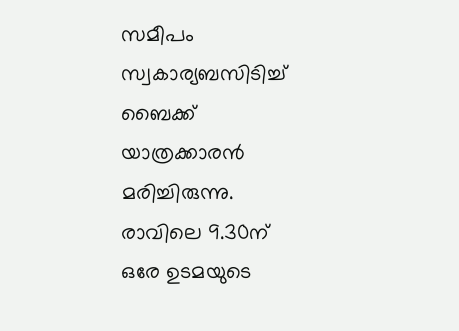സമീപം സ്വകാര്യബസിടിച്ച് ബൈക്ക് യാത്രക്കാരന്‍ മരിച്ചിരുന്നു. രാവിലെ 9.30ന് ഒരേ ഉടമയുടെ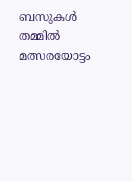ബസുകള്‍ തമ്മില്‍ മത്സരയോട്ടം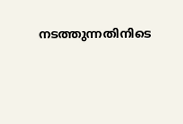നടത്തുന്നതിനിടെ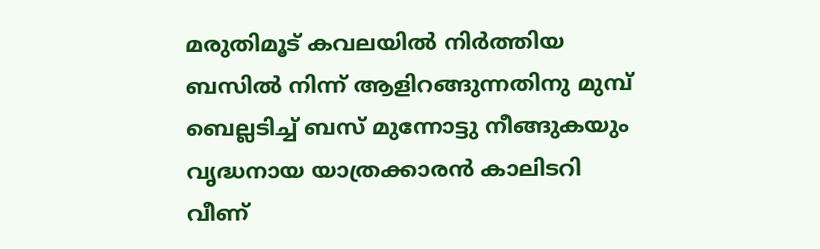മരുതിമൂട് കവലയില്‍ നിര്‍ത്തിയ ബസില്‍ നിന്ന് ആളിറങ്ങുന്നതിനു മുമ്പ് ബെല്ലടിച്ച് ബസ് മുന്നോട്ടു നീങ്ങുകയും വൃദ്ധനായ യാത്രക്കാരന്‍ കാലിടറി വീണ്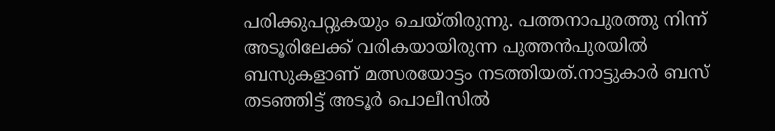പരിക്കുപറ്റുകയും ചെയ്തിരുന്നു. പത്തനാപുരത്തു നിന്ന് അടൂരിലേക്ക് വരികയായിരുന്ന പുത്തന്‍പുരയില്‍ ബസുകളാണ് മത്സരയോട്ടം നടത്തിയത്.നാട്ടുകാര്‍ ബസ് തടഞ്ഞിട്ട് അടൂര്‍ പൊലീസില്‍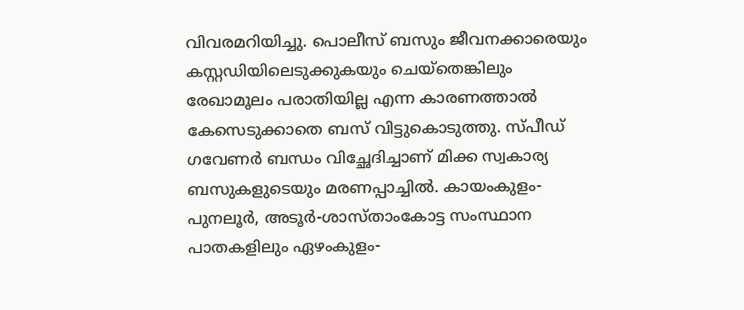വിവരമറിയിച്ചു. പൊലീസ് ബസും ജീവനക്കാരെയും കസ്റ്റഡിയിലെടുക്കുകയും ചെയ്തെങ്കിലും രേഖാമൂലം പരാതിയില്ല എന്ന കാരണത്താല്‍ കേസെടുക്കാതെ ബസ് വിട്ടുകൊടുത്തു. സ്പീഡ് ഗവേണര്‍ ബന്ധം വിച്ഛേദിച്ചാണ് മിക്ക സ്വകാര്യ ബസുകളുടെയും മരണപ്പാച്ചില്‍. കായംകുളം-പുനലൂര്‍, അടൂര്‍-ശാസ്താംകോട്ട സംസ്ഥാന പാതകളിലും ഏഴംകുളം-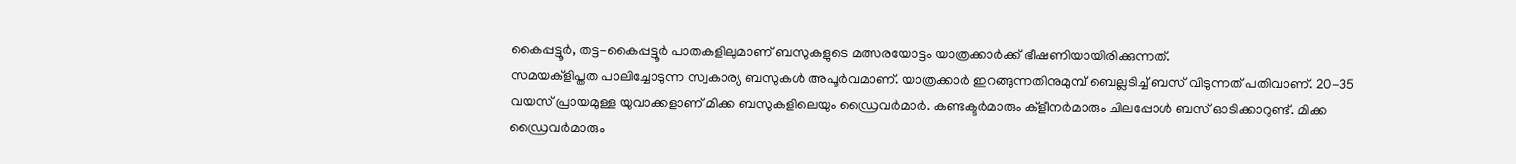കൈപ്പട്ടൂര്‍, തട്ട-കൈപ്പട്ടൂര്‍ പാതകളിലുമാണ് ബസുകളുടെ മത്സരയോട്ടം യാത്രക്കാര്‍ക്ക് ഭീഷണിയായിരിക്കുന്നത്.
സമയക്ളിപ്തത പാലിച്ചോടുന്ന സ്വകാര്യ ബസുകള്‍ അപൂര്‍വമാണ്. യാത്രക്കാര്‍ ഇറങ്ങുന്നതിനുമുമ്പ് ബെല്ലടിച്ച് ബസ് വിടുന്നത് പതിവാണ്. 20-35 വയസ് പ്രായമുള്ള യുവാക്കളാണ് മിക്ക ബസുകളിലെയും ഡ്രൈവര്‍മാര്‍. കണ്ടക്ടര്‍മാരും ക്ളീനര്‍മാരും ചിലപ്പോള്‍ ബസ് ഓടിക്കാറുണ്ട്. മിക്ക ഡ്രൈവര്‍മാരും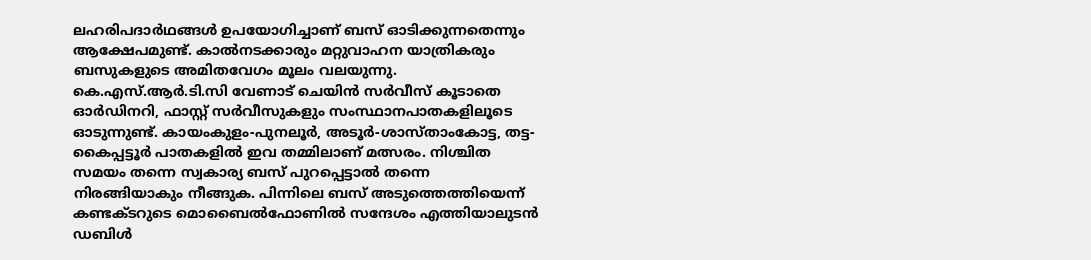ലഹരിപദാര്‍ഥങ്ങള്‍ ഉപയോഗിച്ചാണ് ബസ് ഓടിക്കുന്നതെന്നും ആക്ഷേപമുണ്ട്. കാല്‍നടക്കാരും മറ്റുവാഹന യാത്രികരും ബസുകളുടെ അമിതവേഗം മൂലം വലയുന്നു.
കെ.എസ്.ആര്‍.ടി.സി വേണാട് ചെയിന്‍ സര്‍വീസ് കൂടാതെ ഓര്‍ഡിനറി, ഫാസ്റ്റ് സര്‍വീസുകളും സംസ്ഥാനപാതകളിലൂടെ ഓടുന്നുണ്ട്. കായംകുളം-പുനലൂര്‍, അടൂര്‍-ശാസ്താംകോട്ട, തട്ട-കൈപ്പട്ടൂര്‍ പാതകളില്‍ ഇവ തമ്മിലാണ് മത്സരം. നിശ്ചിത സമയം തന്നെ സ്വകാര്യ ബസ് പുറപ്പെട്ടാല്‍ തന്നെ നിരങ്ങിയാകും നീങ്ങുക. പിന്നിലെ ബസ് അടുത്തെത്തിയെന്ന് കണ്ടക്ടറുടെ മൊബൈല്‍ഫോണില്‍ സന്ദേശം എത്തിയാലുടന്‍ ഡബിള്‍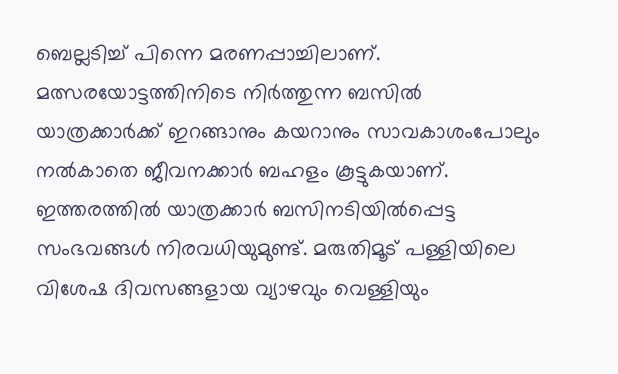ബെല്ലടിച്ച് പിന്നെ മരണപ്പാച്ചിലാണ്. മത്സരയോട്ടത്തിനിടെ നിര്‍ത്തുന്ന ബസില്‍ യാത്രക്കാര്‍ക്ക് ഇറങ്ങാനും കയറാനും സാവകാശംപോലും നല്‍കാതെ ജീവനക്കാര്‍ ബഹളം കൂട്ടുകയാണ്. ഇത്തരത്തില്‍ യാത്രക്കാര്‍ ബസിനടിയില്‍പ്പെട്ട സംഭവങ്ങള്‍ നിരവധിയുമുണ്ട്. മരുതിമൂട് പള്ളിയിലെ വിശേഷ ദിവസങ്ങളായ വ്യാഴവും വെള്ളിയും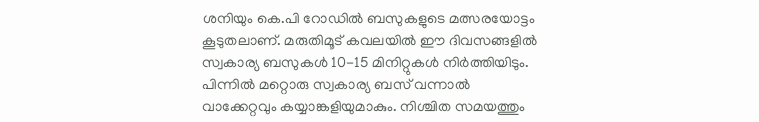ശനിയും കെ.പി റോഡില്‍ ബസുകളുടെ മത്സരയോട്ടം കൂടുതലാണ്. മരുതിമൂട് കവലയില്‍ ഈ ദിവസങ്ങളില്‍ സ്വകാര്യ ബസുകള്‍ 10-15 മിനിറ്റുകള്‍ നിര്‍ത്തിയിടും.
പിന്നില്‍ മറ്റൊരു സ്വകാര്യ ബസ് വന്നാല്‍ വാക്കേറ്റവും കയ്യാങ്കളിയുമാകും. നിശ്ചിത സമയത്തും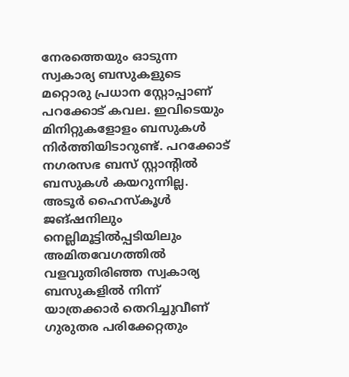നേരത്തെയും ഓടുന്ന സ്വകാര്യ ബസുകളുടെ മറ്റൊരു പ്രധാന സ്റ്റോപ്പാണ് പറക്കോട് കവല. ഇവിടെയും മിനിറ്റുകളോളം ബസുകള്‍ നിര്‍ത്തിയിടാറുണ്ട്. പറക്കോട് നഗരസഭ ബസ് സ്റ്റാന്‍റില്‍ ബസുകള്‍ കയറുന്നില്ല. അടൂര്‍ ഹൈസ്കൂള്‍ ജങ്ഷനിലും നെല്ലിമൂട്ടില്‍പ്പടിയിലും അമിതവേഗത്തില്‍ വളവുതിരിഞ്ഞ സ്വകാര്യ ബസുകളില്‍ നിന്ന് യാത്രക്കാര്‍ തെറിച്ചുവീണ് ഗുരുതര പരിക്കേറ്റതും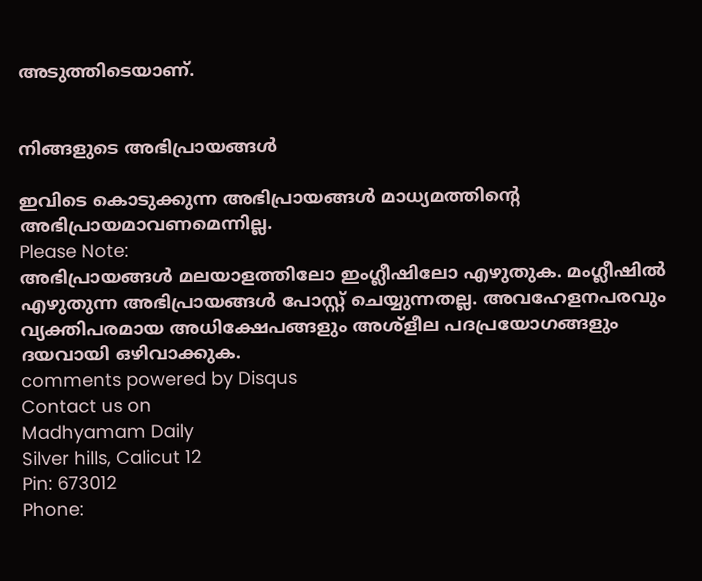അടുത്തിടെയാണ്.


നിങ്ങളുടെ അഭിപ്രായങ്ങള്‍

ഇവിടെ കൊടുക്കുന്ന അഭിപ്രായങ്ങള്‍ മാധ്യമത്തിന്റെ അഭിപ്രായമാവണമെന്നില്ല.
Please Note:
അഭിപ്രായങ്ങള്‍ മലയാളത്തിലോ ഇംഗ്ലീഷിലോ എഴുതുക. മംഗ്ലീഷില്‍ എഴുതുന്ന അഭിപ്രായങ്ങള്‍ പോസ്റ്റ് ചെയ്യുന്നതല്ല. അവഹേളനപരവും വ്യക്തിപരമായ അധിക്ഷേപങ്ങളും അശ്ളീല പദപ്രയോഗങ്ങളും ദയവായി ഒഴിവാക്കുക.
comments powered by Disqus
Contact us on
Madhyamam Daily
Silver hills, Calicut 12
Pin: 673012
Phone: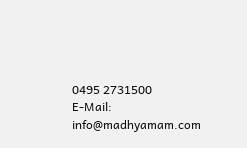0495 2731500
E-Mail: info@madhyamam.com